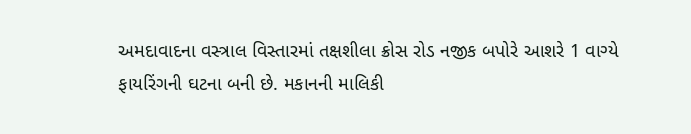અમદાવાદના વસ્ત્રાલ વિસ્તારમાં તક્ષશીલા ક્રોસ રોડ નજીક બપોરે આશરે 1 વાગ્યે ફાયરિંગની ઘટના બની છે. મકાનની માલિકી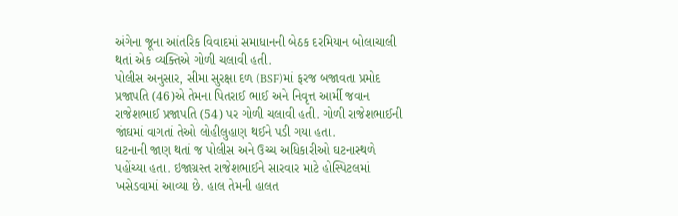અંગેના જૂના આંતરિક વિવાદમાં સમાધાનની બેઠક દરમિયાન બોલાચાલી થતાં એક વ્યક્તિએ ગોળી ચલાવી હતી.
પોલીસ અનુસાર, સીમા સુરક્ષા દળ (BSF)માં ફરજ બજાવતા પ્રમોદ પ્રજાપતિ (46)એ તેમના પિતરાઈ ભાઈ અને નિવૃત્ત આર્મી જવાન રાજેશભાઈ પ્રજાપતિ (54) પર ગોળી ચલાવી હતી. ગોળી રાજેશભાઈની જાંઘમાં વાગતાં તેઓ લોહીલુહાણ થઈને પડી ગયા હતા.
ઘટનાની જાણ થતાં જ પોલીસ અને ઉચ્ચ અધિકારીઓ ઘટનાસ્થળે પહોંચ્યા હતા. ઇજાગ્રસ્ત રાજેશભાઈને સારવાર માટે હોસ્પિટલમાં ખસેડવામાં આવ્યા છે. હાલ તેમની હાલત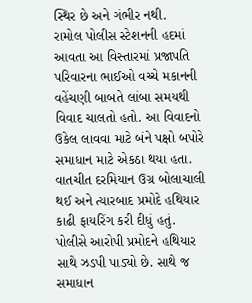સ્થિર છે અને ગંભીર નથી.
રામોલ પોલીસ સ્ટેશનની હદમાં આવતા આ વિસ્તારમાં પ્રજાપતિ પરિવારના ભાઈઓ વચ્ચે મકાનની વહેંચણી બાબતે લાંબા સમયથી વિવાદ ચાલતો હતો. આ વિવાદનો ઉકેલ લાવવા માટે બંને પક્ષો બપોરે સમાધાન માટે એકઠા થયા હતા. વાતચીત દરમિયાન ઉગ્ર બોલાચાલી થઈ અને ત્યારબાદ પ્રમોદે હથિયાર કાઢી ફાયરિંગ કરી દીધું હતું.
પોલીસે આરોપી પ્રમોદને હથિયાર સાથે ઝડપી પાડ્યો છે. સાથે જ સમાધાન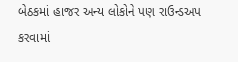બેઠકમાં હાજર અન્ય લોકોને પણ રાઉન્ડઅપ કરવામાં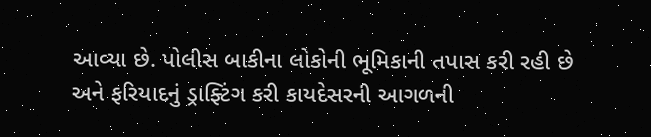આવ્યા છે. પોલીસ બાકીના લોકોની ભૂમિકાની તપાસ કરી રહી છે અને ફરિયાદનું ડ્રાફ્ટિંગ કરી કાયદેસરની આગળની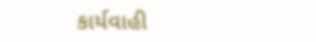કાર્યવાહી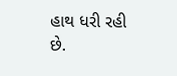હાથ ધરી રહી છે.